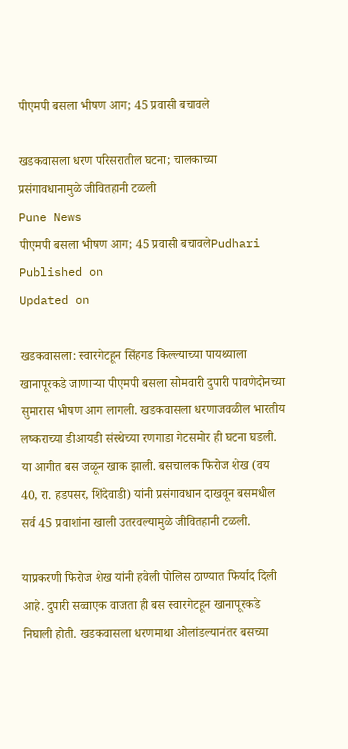पीएमपी बसला भीषण आग; 45 प्रवासी बचावले

खडकवासला धरण परिसरातील घटना; चालकाच्या प्रसंगावधानामुळे जीवितहानी टळली
Pune News
पीएमपी बसला भीषण आग; 45 प्रवासी बचावलेPudhari
Published on
Updated on

खडकवासला: स्वारगेटहून सिंहगड किल्ल्याच्या पायथ्याला खानापूरकडे जाणार्‍या पीएमपी बसला सोमवारी दुपारी पावणेदोनच्या सुमारास भीषण आग लागली. खडकवासला धरणाजवळील भारतीय लष्कराच्या डीआयडी संस्थेच्या रणगाडा गेटसमोर ही घटना घडली. या आगीत बस जळून खाक झाली. बसचालक फिरोज शेख (वय 40, रा. हडपसर, शिंदेवाडी) यांनी प्रसंगावधान दाखवून बसमधील सर्व 45 प्रवाशांना खाली उतरवल्यामुळे जीवितहानी टळली.

याप्रकरणी फिरोज शेख यांनी हवेली पोलिस ठाण्यात फिर्याद दिली आहे. दुपारी सव्वाएक वाजता ही बस स्वारगेटहून खानापूरकडे निघाली होती. खडकवासला धरणमाथा ओलांडल्यानंतर बसच्या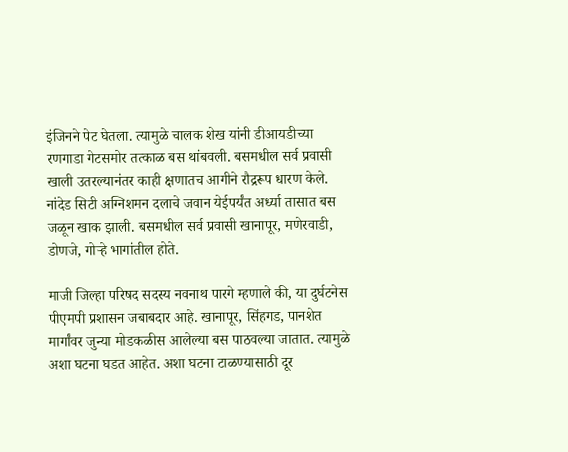इंजिनने पेट घेतला. त्यामुळे चालक शेख यांनी डीआयडीच्या रणगाडा गेटसमोर तत्काळ बस थांबवली. बसमधील सर्व प्रवासी खाली उतरल्यानंतर काही क्षणातच आगीने रौद्ररूप धारण केले. नांदेड सिटी अग्निशमन दलाचे जवान येईपर्यंत अर्ध्या तासात बस जळून खाक झाली. बसमधील सर्व प्रवासी खानापूर, मणेरवाडी, डोणजे, गोर्‍हे भागांतील होते.

माजी जिल्हा परिषद सदस्य नवनाथ पारगे म्हणाले की, या दुर्घटनेस पीएमपी प्रशासन जबाबदार आहे. खानापूर, सिंहगड, पानशेत मार्गांवर जुन्या मोडकळीस आलेल्या बस पाठवल्या जातात. त्यामुळे अशा घटना घडत आहेत. अशा घटना टाळण्यासाठी दूर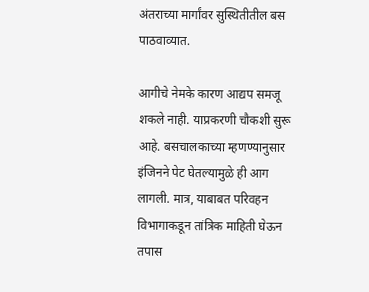अंतराच्या मार्गांवर सुस्थितीतील बस पाठवाव्यात.

आगीचे नेमके कारण आद्यप समजू शकले नाही. याप्रकरणी चौकशी सुरू आहे. बसचालकाच्या म्हणण्यानुसार इंजिनने पेट घेतल्यामुळे ही आग लागली. मात्र, याबाबत परिवहन विभागाकडून तांत्रिक माहिती घेऊन तपास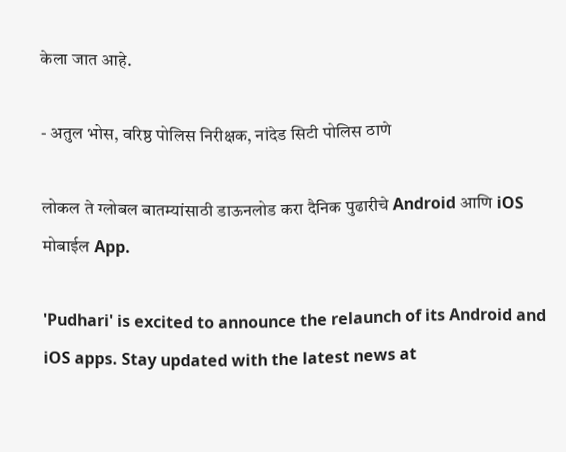केला जात आहे.

- अतुल भोस, वरिष्ठ पोलिस निरीक्षक, नांदेड सिटी पोलिस ठाणे

लोकल ते ग्लोबल बातम्यांसाठी डाऊनलोड करा दैनिक पुढारीचे Android आणि iOS मोबाईल App.

'Pudhari' is excited to announce the relaunch of its Android and iOS apps. Stay updated with the latest news at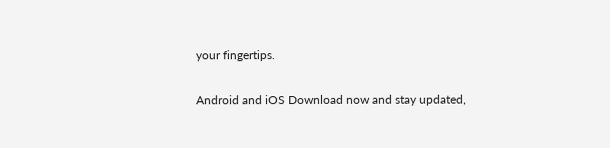your fingertips.

Android and iOS Download now and stay updated,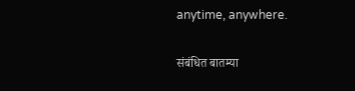anytime, anywhere.

संबंधित बातम्या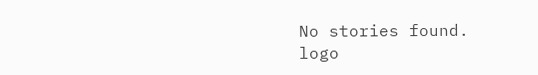No stories found.
logo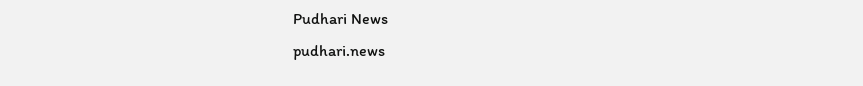Pudhari News
pudhari.news